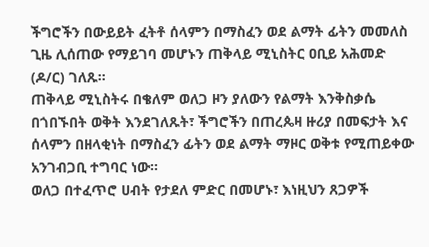ችግሮችን በውይይት ፈትቶ ሰላምን በማስፈን ወደ ልማት ፊትን መመለስ ጊዜ ሊሰጠው የማይገባ መሆኑን ጠቅላይ ሚኒስትር ዐቢይ አሕመድ (ዶ/ር) ገለጹ።
ጠቅላይ ሚኒስትሩ በቄለም ወለጋ ዞን ያለውን የልማት እንቅስቃሴ በጎበኙበት ወቅት እንደገለጹት፣ ችግሮችን በጠረጴዛ ዙሪያ በመፍታት እና ሰላምን በዘላቂነት በማስፈን ፊትን ወደ ልማት ማዞር ወቅቱ የሚጠይቀው አንገብጋቢ ተግባር ነው።
ወለጋ በተፈጥሮ ሀብት የታደለ ምድር በመሆኑ፣ እነዚህን ጸጋዎች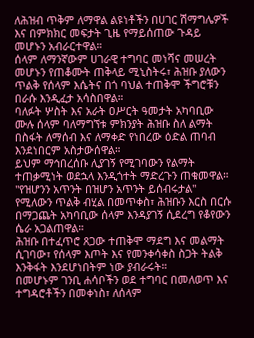ለሕዝብ ጥቅም ለማዋል ልዩነቶችን በሀገር ሽማግሌዎች እና በምክክር መፍታት ጊዜ የማይሰጠው ጉዳይ መሆኑን አብራርተዋል።
ሰላም ለማንኛውም ሀገራዊ ተግባር መነሻና መሠረት መሆኑን የጠቆሙት ጠቅላይ ሚኒስትሩ፣ ሕዝቡ ያለውን ጥልቅ የሰላም እሴትና በጎ ባህል ተጠቅሞ ችግሮቹን በራሱ እንዲፈታ አሳስበዋል።
ባለፉት ሦስት እና አራት ዐሥርት ዓመታት አካባቢው ሙሉ ሰላም ባለማግኘቱ ምክንያት ሕዝቡ ስለ ልማት በስፋት ለማሰብ እና ለማቀድ የነበረው ዕድል ጠባብ እንደነበርም አስታውሰዋል።
ይህም ማኅበረሰቡ ሊያገኝ የሚገባውን የልማት ተጠቃሚነት ወደኋላ እንዲጎተት ማድረጉን ጠቁመዋል።
"የዝሆንን አጥንት በዝሆን አጥንት ይሰብሩታል" የሚለውን ጥልቅ ብሂል በመጥቀስ፣ ሕዝቡን እርስ በርሱ በማጋጨት አካባቢው ሰላም እንዳያገኝ ሲደረግ የቆየውን ሴራ አጋልጠዋል።
ሕዝቡ በተፈጥሮ ጸጋው ተጠቅሞ ማደግ እና መልማት ሲገባው፣ የሰላም እጦት እና የመንቀሳቀስ ስጋት ትልቅ እንቅፋት እንደሆነበትም ነው ያብራሩት።
በመሆኑም ገንቢ ሐሳቦችን ወደ ተግባር በመለወጥ እና ተግዳሮቶችን በመቀነስ፣ ለሰላም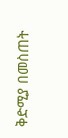ቅድሚያ በመስጠት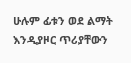ሁሉም ፊቱን ወደ ልማት እንዲያዞር ጥሪያቸውን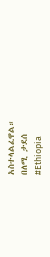አስተላልፈዋል።
በለሚ ታደሰ
#Ethiopia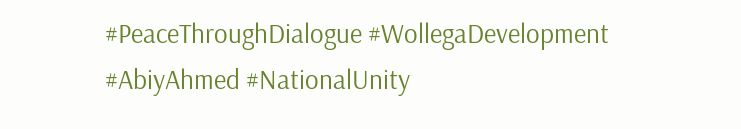#PeaceThroughDialogue #WollegaDevelopment #AbiyAhmed #NationalUnity